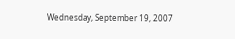Wednesday, September 19, 2007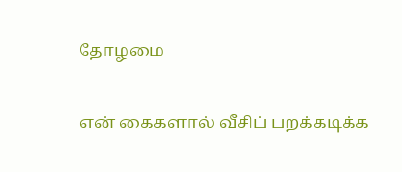தோழமை

என் கைகளால் வீசிப் பறக்கடிக்க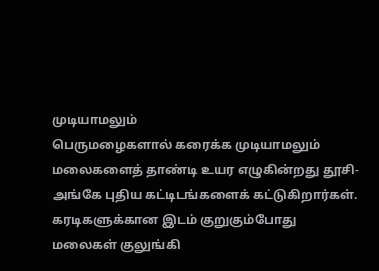முடியாமலும்
பெருமழைகளால் கரைக்க முடியாமலும்
மலைகளைத் தாண்டி உயர எழுகின்றது தூசி-
அங்கே புதிய கட்டிடங்களைக் கட்டுகிறார்கள்.
கரடிகளுக்கான இடம் குறுகும்போது
மலைகள் குலுங்கி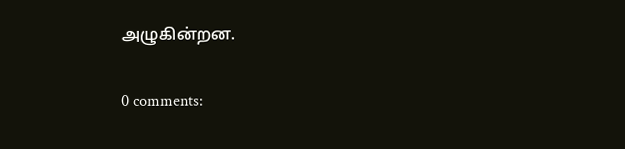அழுகின்றன.

0 comments: